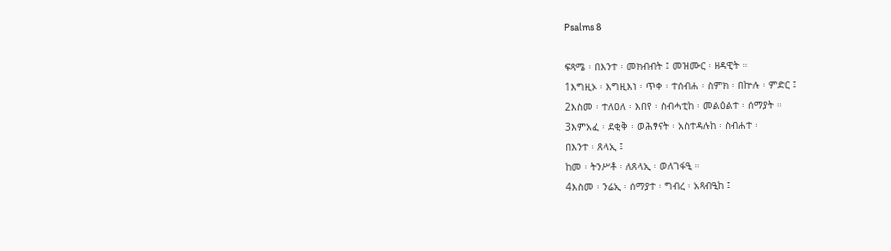Psalms 8

ፍጻሜ ፡ በእንተ ፡ መክብብት ፤ መዝሙር ፡ ዘዳዊት ።
1እግዚኦ ፡ እግዚእነ ፡ ጥቀ ፡ ተሰብሐ ፡ ስምክ ፡ በኵሉ ፡ ምድር ፤
2እስመ ፡ ተለዐለ ፡ እበየ ፡ ስብሓቲከ ፡ መልዕልተ ፡ ሰማያት ።
3እምአፈ ፡ ደቂቅ ፡ ወሕፃናት ፡ አስተዳሉከ ፡ ስብሐተ ፡
በእንተ ፡ ጸላኢ ፤
ከመ ፡ ትንሥቶ ፡ ለጸላኢ ፡ ወለገፋዒ ።
4እስመ ፡ ንሬኢ ፡ ሰማያተ ፡ ግብረ ፡ አጻብዒከ ፤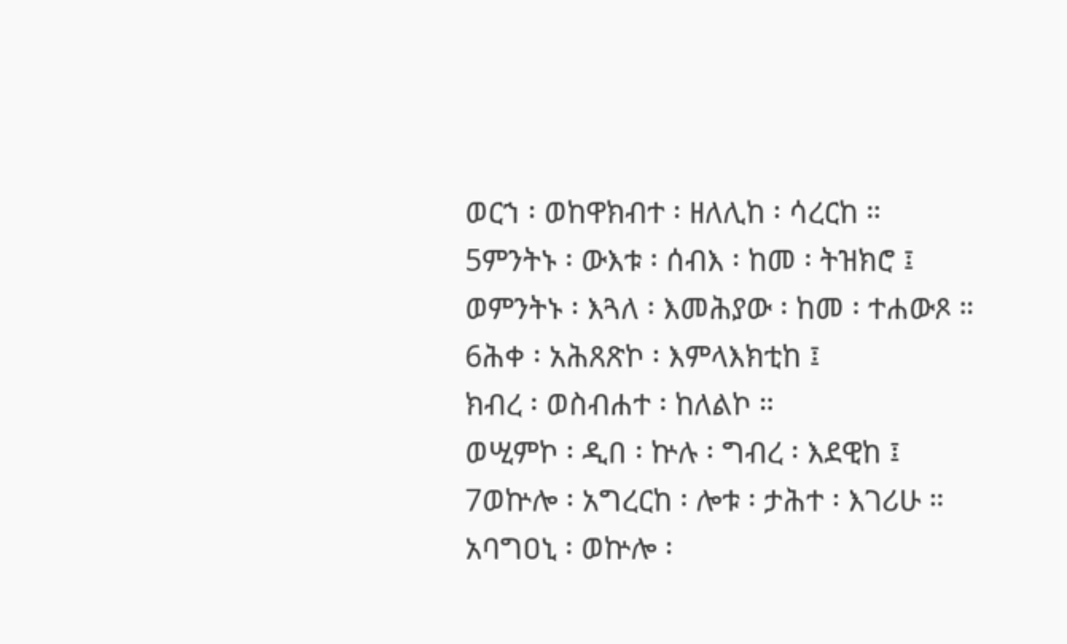ወርኀ ፡ ወከዋክብተ ፡ ዘለሊከ ፡ ሳረርከ ።
5ምንትኑ ፡ ውእቱ ፡ ሰብእ ፡ ከመ ፡ ትዝክሮ ፤
ወምንትኑ ፡ እጓለ ፡ እመሕያው ፡ ከመ ፡ ተሐውጾ ።
6ሕቀ ፡ አሕጸጽኮ ፡ እምላእክቲከ ፤
ክብረ ፡ ወስብሐተ ፡ ከለልኮ ።
ወሢምኮ ፡ ዲበ ፡ ኵሉ ፡ ግብረ ፡ እደዊከ ፤
7ወኵሎ ፡ አግረርከ ፡ ሎቱ ፡ ታሕተ ፡ እገሪሁ ።
አባግዐኒ ፡ ወኵሎ ፡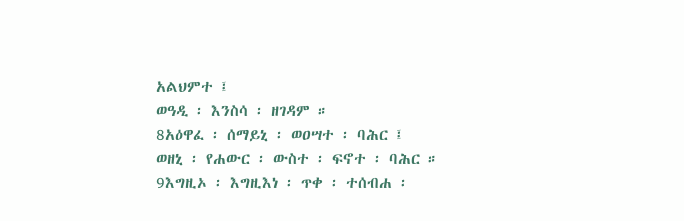አልህምተ ፤
ወዓዲ ፡ እንስሳ ፡ ዘገዳም ።
8አዕዋፈ ፡ ሰማይኒ ፡ ወዐሣተ ፡ ባሕር ፤
ወዘኒ ፡ የሐውር ፡ ውስተ ፡ ፍኖተ ፡ ባሕር ።
9እግዚኦ ፡ እግዚእነ ፡ ጥቀ ፡ ተሰብሐ ፡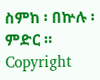ስምከ ፡ በኵሉ ፡ ምድር ።
Copyright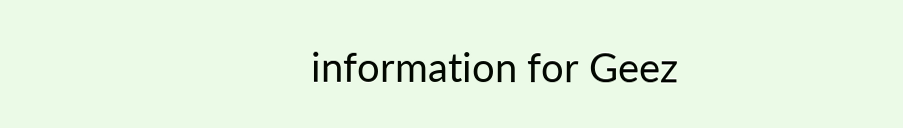information for Geez